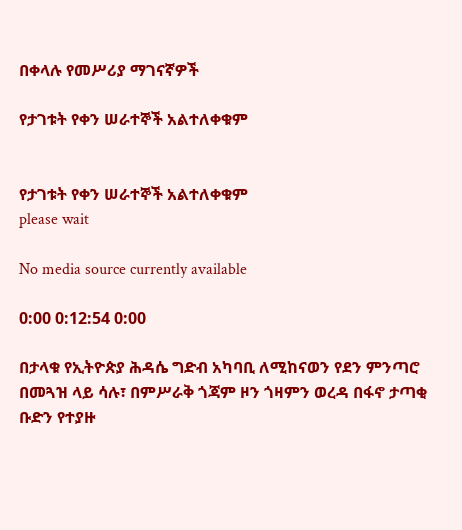በቀላሉ የመሥሪያ ማገናኛዎች

የታገቱት የቀን ሠራተኞች አልተለቀቁም


የታገቱት የቀን ሠራተኞች አልተለቀቁም
please wait

No media source currently available

0:00 0:12:54 0:00

በታላቁ የኢትዮጵያ ሕዳሴ ግድብ አካባቢ ለሚከናወን የደን ምንጣሮ በመጓዝ ላይ ሳሉ፣ በምሥራቅ ጎጃም ዞን ጎዛምን ወረዳ በፋኖ ታጣቂ ቡድን የተያዙ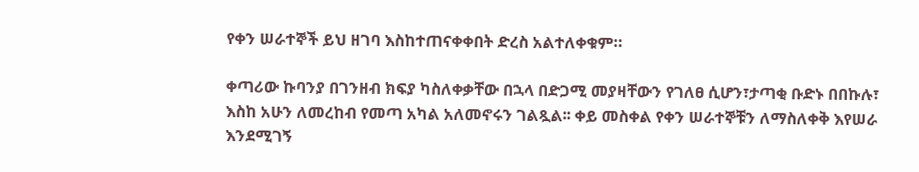የቀን ሠራተኞች ይህ ዘገባ እስከተጠናቀቀበት ድረስ አልተለቀቁም።

ቀጣሪው ኩባንያ በገንዘብ ክፍያ ካስለቀቃቸው በኋላ በድጋሚ መያዛቸውን የገለፀ ሲሆን፣ታጣቂ ቡድኑ በበኩሉ፣ እስከ አሁን ለመረከብ የመጣ አካል አለመኖሩን ገልጿል፡፡ ቀይ መስቀል የቀን ሠራተኞቹን ለማስለቀቅ እየሠራ እንደሚገኝ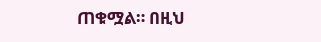ጠቁሟል። በዚህ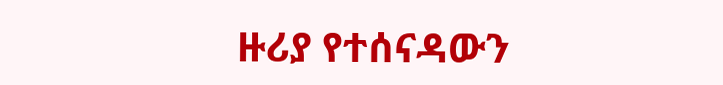ዙሪያ የተሰናዳውን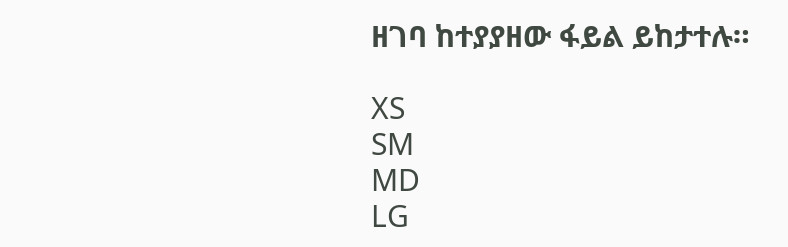ዘገባ ከተያያዘው ፋይል ይከታተሉ።

XS
SM
MD
LG